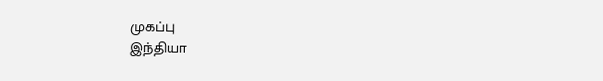முகப்பு
இந்தியா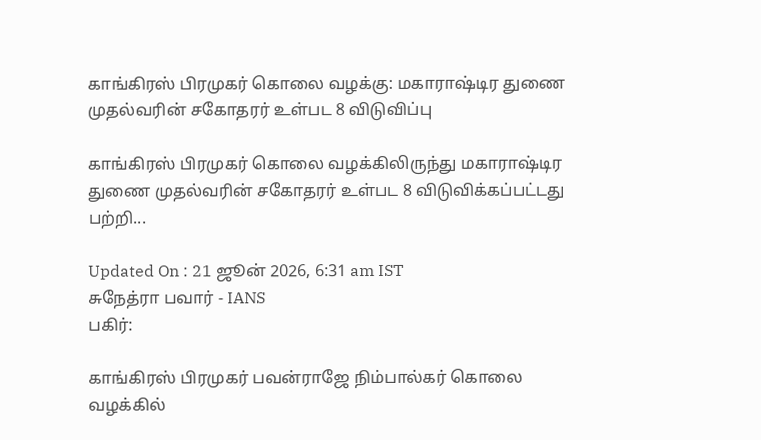காங்கிரஸ் பிரமுகர் கொலை வழக்கு: மகாராஷ்டிர துணை முதல்வரின் சகோதரர் உள்பட 8 விடுவிப்பு

காங்கிரஸ் பிரமுகர் கொலை வழக்கிலிருந்து மகாராஷ்டிர துணை முதல்வரின் சகோதரர் உள்பட 8 விடுவிக்கப்பட்டது பற்றி...

Updated On : 21 ஜூன் 2026, 6:31 am IST
சுநேத்ரா பவார் - IANS
பகிர்:

காங்கிரஸ் பிரமுகர் பவன்ராஜே நிம்பால்கர் கொலை வழக்கில்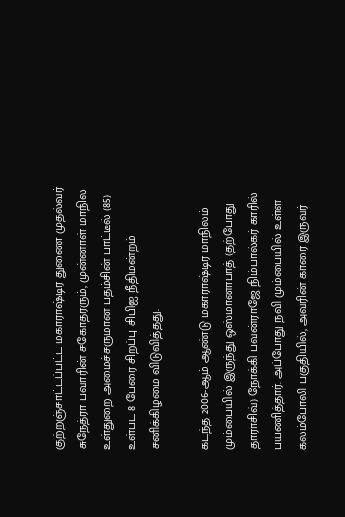குற்றஞ்சாட்டப்பட்ட மகாராஷ்டிர துணை முதல்வர் சுநேத்ரா பவாரின் சகோதரரும், முன்னாள் மாநில உள்துறை அமைச்சருமான பதம்சின் பாட்டீல் (85) உள்பட 8 பேரை சிறப்பு சிபிஐ நீதிமன்றம் சனிக்கிழமை விடுவித்தது.

கடந்த 2006-ஆம் ஆண்டு மகாராஷ்டிர மாநிலம் மும்பையில் இருந்து ஒஸ்மானாபாத் (தற்போது தாராசிவ்) நோக்கி பவன்ராஜே நிம்பால்கர் காரில் பயணித்தார். அப்போது நவி மும்பையில் உள்ள கலம்போலி பகுதியில், அவரின் காரை இருவர்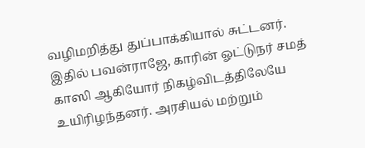வழிமறித்து துப்பாக்கியால் சுட்டனர். இதில் பவன்ராஜே, காரின் ஓட்டுநர் சமத் காஸி ஆகியோர் நிகழ்விடத்திலேயே உயிரிழந்தனர். அரசியல் மற்றும்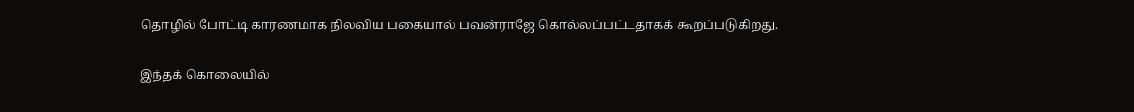தொழில் போட்டி காரணமாக நிலவிய பகையால் பவன்ராஜே கொல்லப்பட்டதாகக் கூறப்படுகிறது.

இந்தக் கொலையில்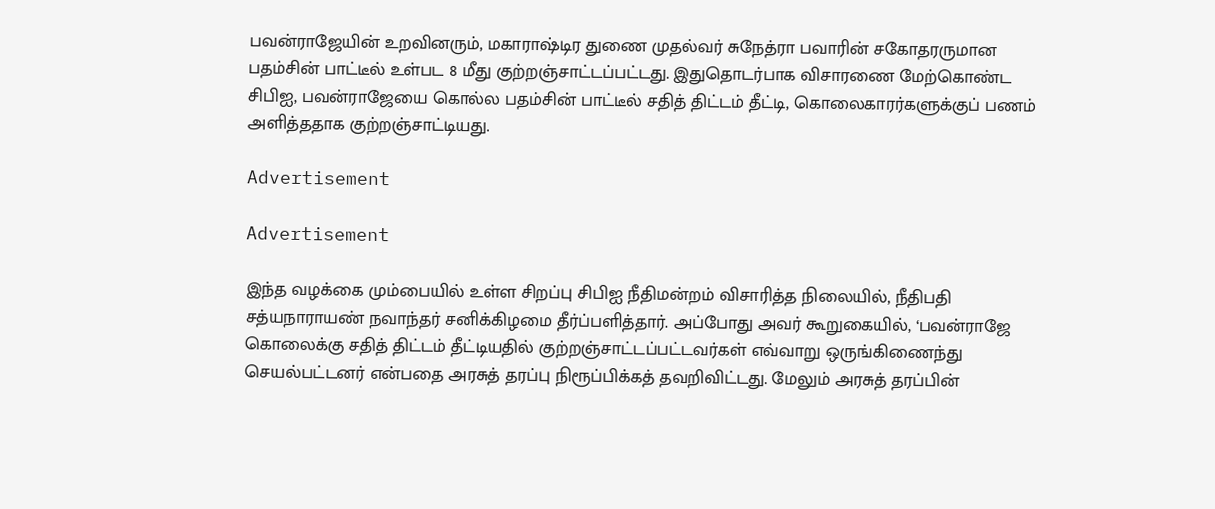பவன்ராஜேயின் உறவினரும், மகாராஷ்டிர துணை முதல்வர் சுநேத்ரா பவாரின் சகோதரருமான பதம்சின் பாட்டீல் உள்பட 8 மீது குற்றஞ்சாட்டப்பட்டது. இதுதொடர்பாக விசாரணை மேற்கொண்ட சிபிஐ, பவன்ராஜேயை கொல்ல பதம்சின் பாட்டீல் சதித் திட்டம் தீட்டி, கொலைகாரர்களுக்குப் பணம் அளித்ததாக குற்றஞ்சாட்டியது.

Advertisement

Advertisement

இந்த வழக்கை மும்பையில் உள்ள சிறப்பு சிபிஐ நீதிமன்றம் விசாரித்த நிலையில், நீதிபதி சத்யநாராயண் நவாந்தர் சனிக்கிழமை தீர்ப்பளித்தார். அப்போது அவர் கூறுகையில், ‘பவன்ராஜே கொலைக்கு சதித் திட்டம் தீட்டியதில் குற்றஞ்சாட்டப்பட்டவர்கள் எவ்வாறு ஒருங்கிணைந்து செயல்பட்டனர் என்பதை அரசுத் தரப்பு நிரூப்பிக்கத் தவறிவிட்டது. மேலும் அரசுத் தரப்பின்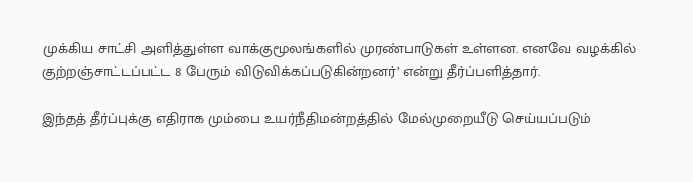முக்கிய சாட்சி அளித்துள்ள வாக்குமூலங்களில் முரண்பாடுகள் உள்ளன. எனவே வழக்கில் குற்றஞ்சாட்டப்பட்ட 8 பேரும் விடுவிக்கப்படுகின்றனர்’ என்று தீர்ப்பளித்தார்.

இந்தத் தீர்ப்புக்கு எதிராக மும்பை உயர்நீதிமன்றத்தில் மேல்முறையீடு செய்யப்படும்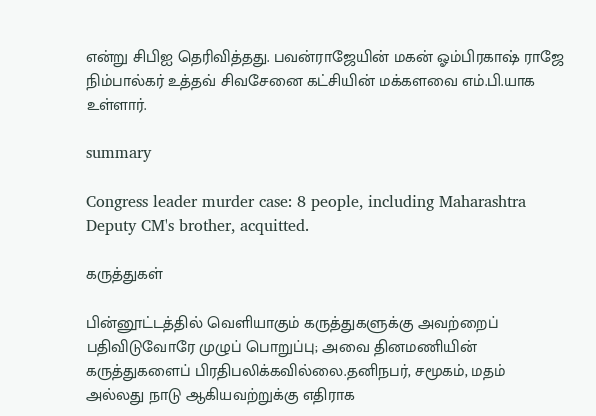என்று சிபிஐ தெரிவித்தது. பவன்ராஜேயின் மகன் ஓம்பிரகாஷ் ராஜே நிம்பால்கர் உத்தவ் சிவசேனை கட்சியின் மக்களவை எம்.பி.யாக உள்ளார்.

summary

Congress leader murder case: 8 people, including Maharashtra Deputy CM's brother, acquitted.

கருத்துகள்

பின்னூட்டத்தில் வெளியாகும் கருத்துகளுக்கு அவற்றைப் பதிவிடுவோரே முழுப் பொறுப்பு; அவை தினமணியின் கருத்துகளைப் பிரதிபலிக்கவில்லை.தனிநபர், சமூகம், மதம் அல்லது நாடு ஆகியவற்றுக்கு எதிராக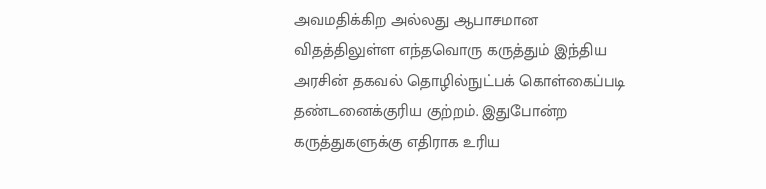அவமதிக்கிற அல்லது ஆபாசமான விதத்திலுள்ள எந்தவொரு கருத்தும் இந்திய அரசின் தகவல் தொழில்நுட்பக் கொள்கைப்படி தண்டனைக்குரிய குற்றம். இதுபோன்ற கருத்துகளுக்கு எதிராக உரிய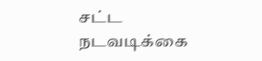சட்ட நடவடிக்கை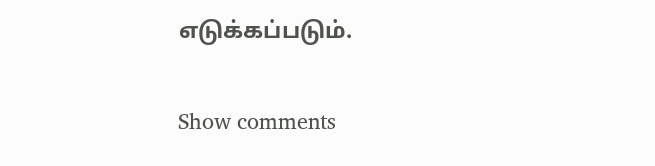எடுக்கப்படும்.

Show comments